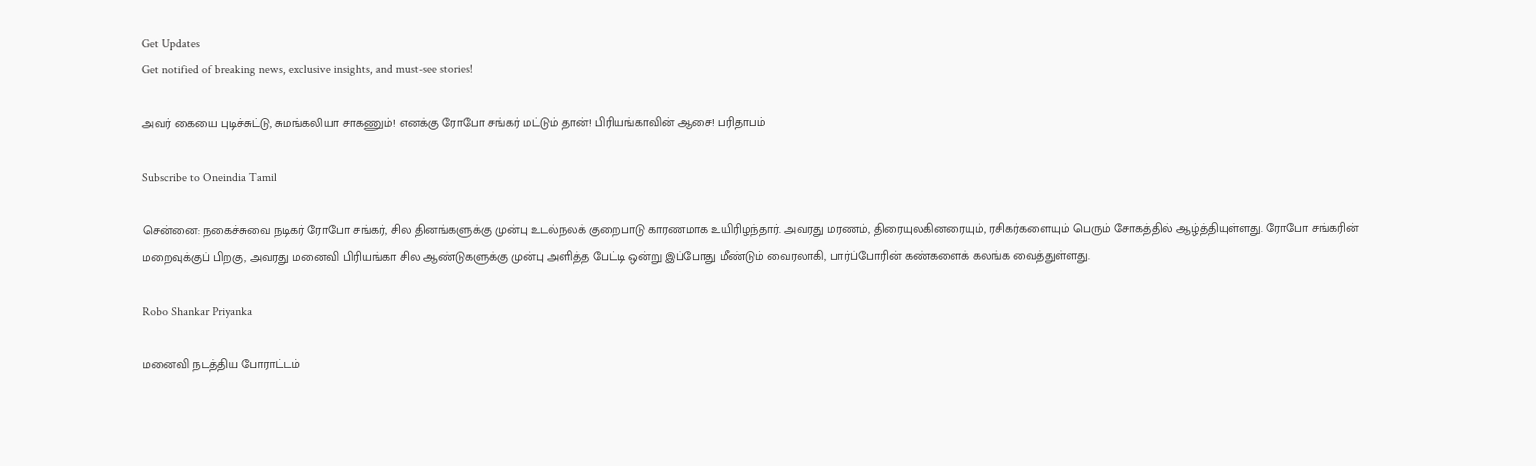Get Updates
Get notified of breaking news, exclusive insights, and must-see stories!

அவர் கையை புடிச்சுட்டு, சுமங்கலியா சாகணும்! எனக்கு ரோபோ சங்கர் மட்டும் தான்! பிரியங்காவின் ஆசை! பரிதாபம்

Subscribe to Oneindia Tamil

சென்னை: நகைச்சுவை நடிகர் ரோபோ சங்கர், சில தினங்களுக்கு முன்பு உடல்நலக் குறைபாடு காரணமாக உயிரிழந்தார். அவரது மரணம், திரையுலகினரையும், ரசிகர்களையும் பெரும் சோகத்தில் ஆழ்த்தியுள்ளது. ரோபோ சங்கரின் மறைவுக்குப் பிறகு, அவரது மனைவி பிரியங்கா சில ஆண்டுகளுக்கு முன்பு அளித்த பேட்டி ஒன்று இப்போது மீண்டும் வைரலாகி, பார்ப்போரின் கண்களைக் கலங்க வைத்துள்ளது.

Robo Shankar Priyanka

மனைவி நடத்திய போராட்டம்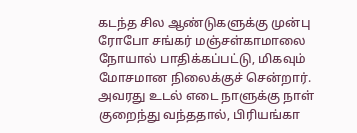கடந்த சில ஆண்டுகளுக்கு முன்பு ரோபோ சங்கர் மஞ்சள்காமாலை நோயால் பாதிக்கப்பட்டு, மிகவும் மோசமான நிலைக்குச் சென்றார். அவரது உடல் எடை நாளுக்கு நாள் குறைந்து வந்ததால், பிரியங்கா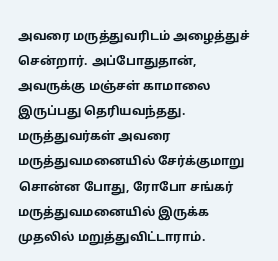அவரை மருத்துவரிடம் அழைத்துச் சென்றார். அப்போதுதான், அவருக்கு மஞ்சள் காமாலை இருப்பது தெரியவந்தது. மருத்துவர்கள் அவரை மருத்துவமனையில் சேர்க்குமாறு சொன்ன போது, ரோபோ சங்கர் மருத்துவமனையில் இருக்க முதலில் மறுத்துவிட்டாராம்.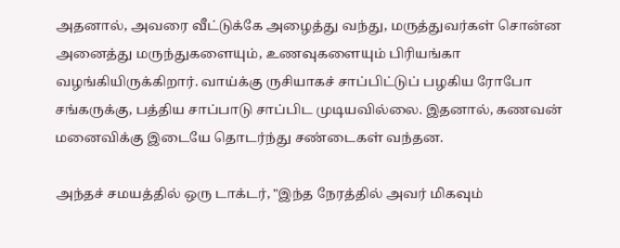அதனால், அவரை வீட்டுக்கே அழைத்து வந்து, மருத்துவர்கள் சொன்ன அனைத்து மருந்துகளையும், உணவுகளையும் பிரியங்கா வழங்கியிருக்கிறார். வாய்க்கு ருசியாகச் சாப்பிட்டுப் பழகிய ரோபோ சங்கருக்கு, பத்திய சாப்பாடு சாப்பிட முடியவில்லை. இதனால், கணவன் மனைவிக்கு இடையே தொடர்ந்து சண்டைகள் வந்தன.

அந்தச் சமயத்தில் ஒரு டாக்டர், "இந்த நேரத்தில் அவர் மிகவும்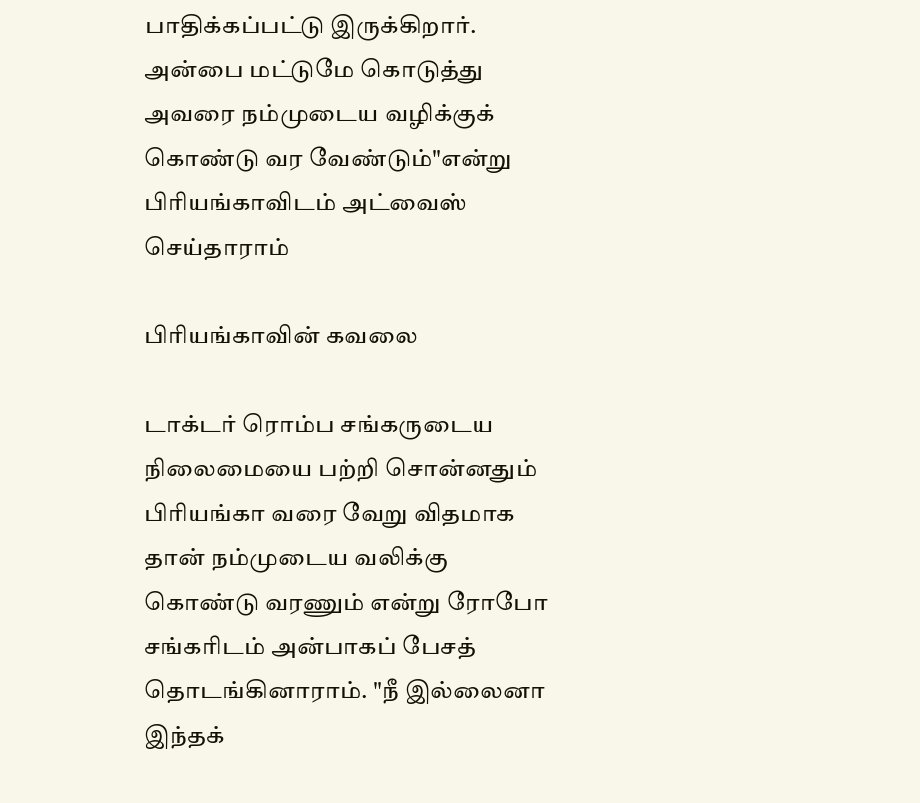பாதிக்கப்பட்டு இருக்கிறார். அன்பை மட்டுமே கொடுத்து அவரை நம்முடைய வழிக்குக் கொண்டு வர வேண்டும்"என்று பிரியங்காவிடம் அட்வைஸ் செய்தாராம்

பிரியங்காவின் கவலை

டாக்டர் ரொம்ப சங்கருடைய நிலைமையை பற்றி சொன்னதும் பிரியங்கா வரை வேறு விதமாக தான் நம்முடைய வலிக்கு கொண்டு வரணும் என்று ரோபோ சங்கரிடம் அன்பாகப் பேசத் தொடங்கினாராம். "நீ இல்லைனா இந்தக்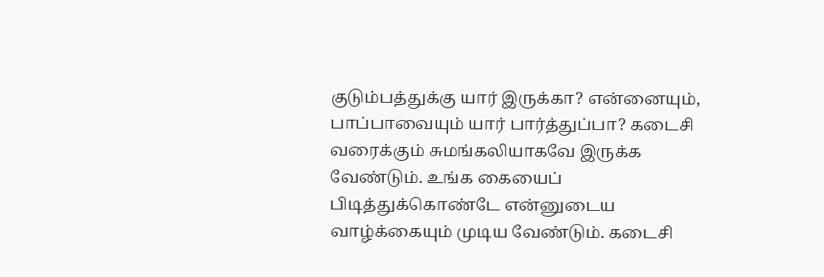குடும்பத்துக்கு யார் இருக்கா? என்னையும், பாப்பாவையும் யார் பார்த்துப்பா? கடைசி வரைக்கும் சுமங்கலியாகவே இருக்க வேண்டும். உங்க கையைப் பிடித்துக்கொண்டே என்னுடைய வாழ்க்கையும் முடிய வேண்டும். கடைசி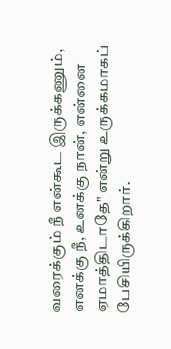வரைக்கும் நீ என்கூட இருக்கணும், எனக்கு நீ, உனக்கு நான், என்னை ஏமாத்திடாதே" என்று உருக்கமாகப் பேசியிருக்கிறார்.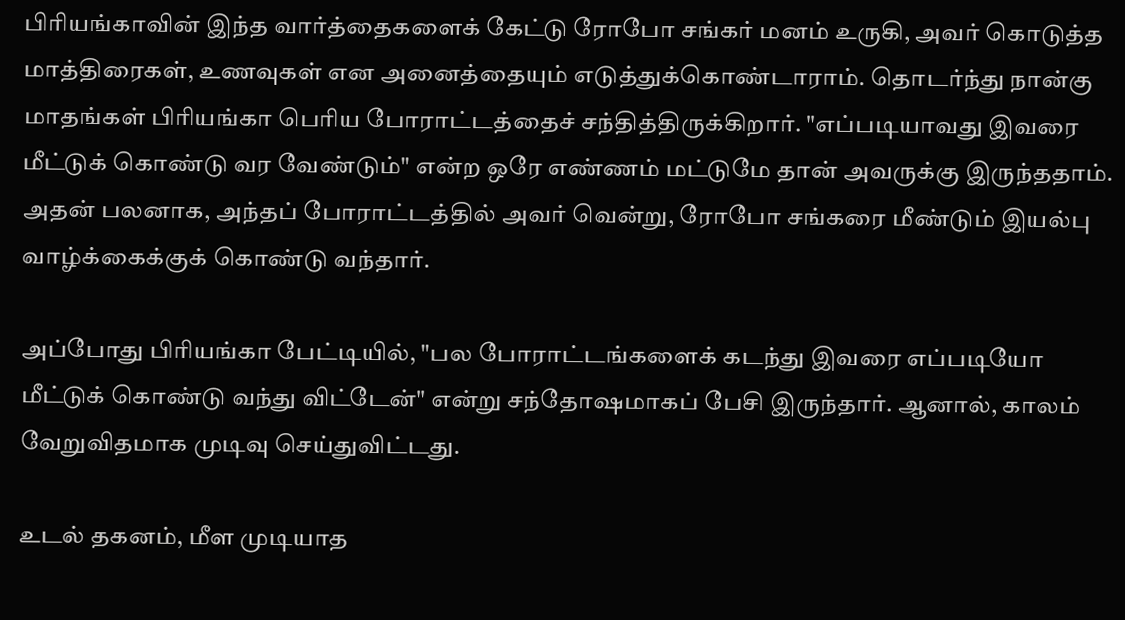பிரியங்காவின் இந்த வார்த்தைகளைக் கேட்டு ரோபோ சங்கர் மனம் உருகி, அவர் கொடுத்த மாத்திரைகள், உணவுகள் என அனைத்தையும் எடுத்துக்கொண்டாராம். தொடர்ந்து நான்கு மாதங்கள் பிரியங்கா பெரிய போராட்டத்தைச் சந்தித்திருக்கிறார். "எப்படியாவது இவரை மீட்டுக் கொண்டு வர வேண்டும்" என்ற ஒரே எண்ணம் மட்டுமே தான் அவருக்கு இருந்ததாம். அதன் பலனாக, அந்தப் போராட்டத்தில் அவர் வென்று, ரோபோ சங்கரை மீண்டும் இயல்பு வாழ்க்கைக்குக் கொண்டு வந்தார்.

அப்போது பிரியங்கா பேட்டியில், "பல போராட்டங்களைக் கடந்து இவரை எப்படியோ மீட்டுக் கொண்டு வந்து விட்டேன்" என்று சந்தோஷமாகப் பேசி இருந்தார். ஆனால், காலம் வேறுவிதமாக முடிவு செய்துவிட்டது.

உடல் தகனம், மீள முடியாத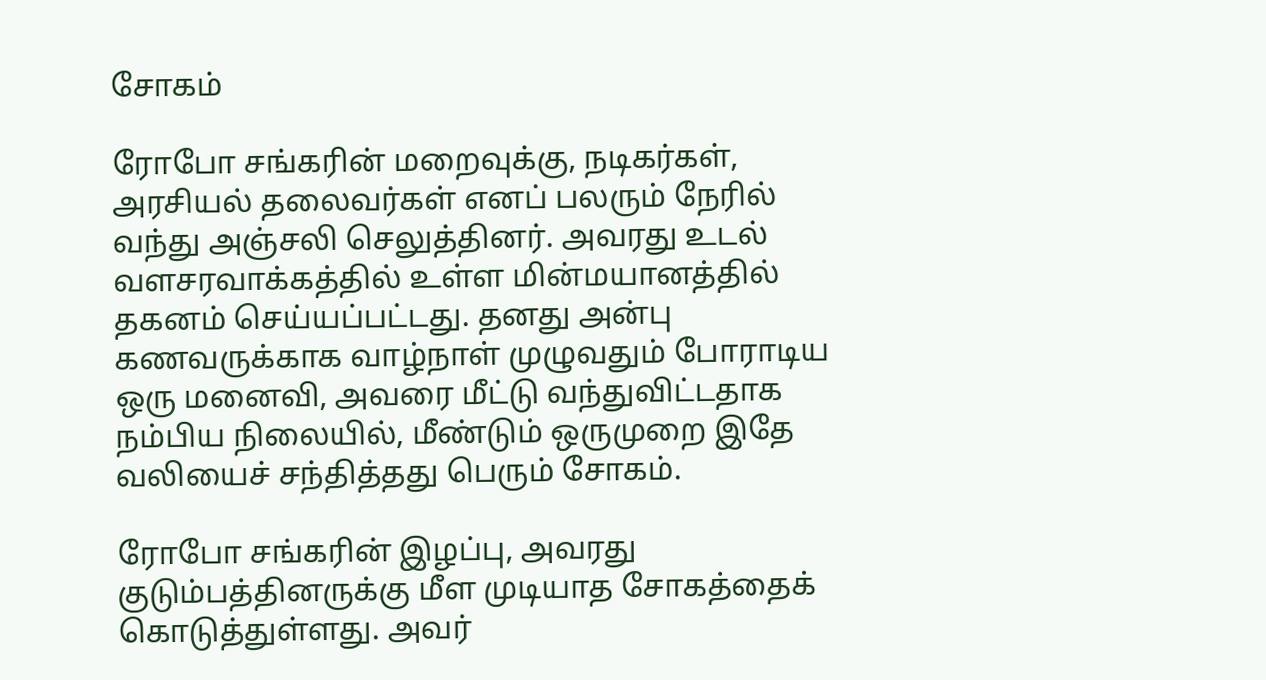சோகம்

ரோபோ சங்கரின் மறைவுக்கு, நடிகர்கள், அரசியல் தலைவர்கள் எனப் பலரும் நேரில் வந்து அஞ்சலி செலுத்தினர். அவரது உடல் வளசரவாக்கத்தில் உள்ள மின்மயானத்தில் தகனம் செய்யப்பட்டது. தனது அன்பு கணவருக்காக வாழ்நாள் முழுவதும் போராடிய ஒரு மனைவி, அவரை மீட்டு வந்துவிட்டதாக நம்பிய நிலையில், மீண்டும் ஒருமுறை இதே வலியைச் சந்தித்தது பெரும் சோகம்.

ரோபோ சங்கரின் இழப்பு, அவரது குடும்பத்தினருக்கு மீள முடியாத சோகத்தைக் கொடுத்துள்ளது. அவர்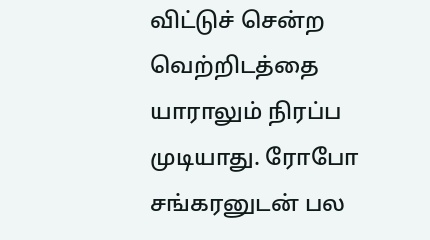விட்டுச் சென்ற வெற்றிடத்தை யாராலும் நிரப்ப முடியாது. ரோபோ சங்கரனுடன் பல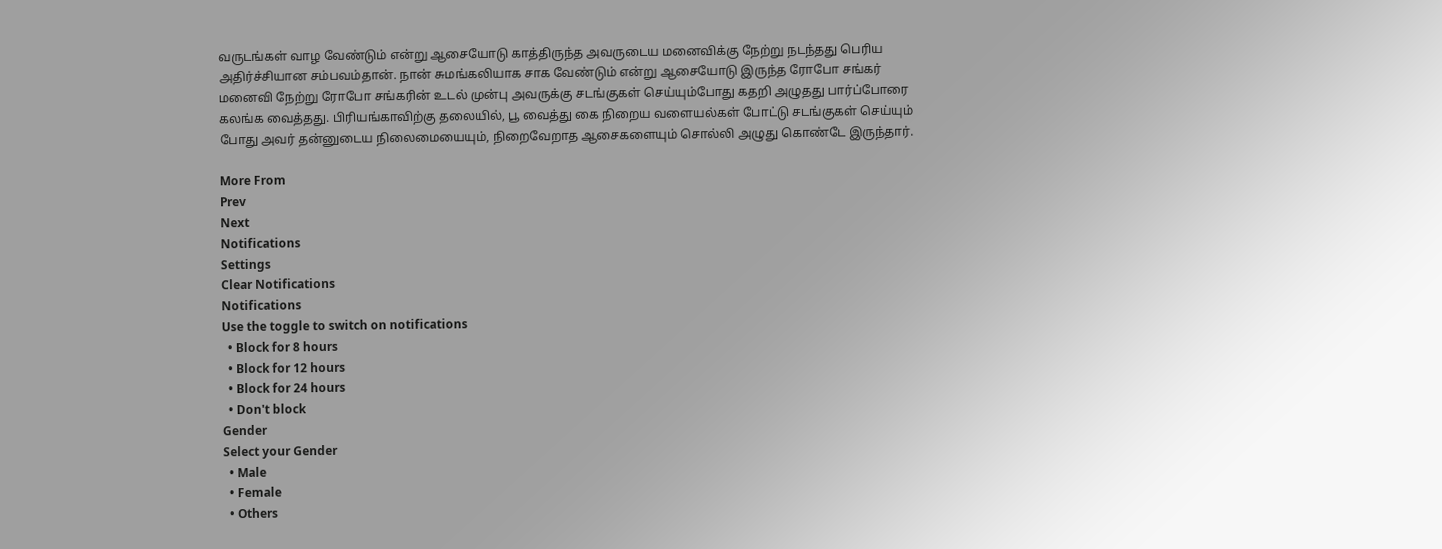வருடங்கள் வாழ வேண்டும் என்று ஆசையோடு காத்திருந்த அவருடைய மனைவிக்கு நேற்று நடந்தது பெரிய அதிர்ச்சியான சம்பவம்தான். நான் சுமங்கலியாக சாக வேண்டும் என்று ஆசையோடு இருந்த ரோபோ சங்கர் மனைவி நேற்று ரோபோ சங்கரின் உடல் முன்பு அவருக்கு சடங்குகள் செய்யும்போது கதறி அழுதது பார்ப்போரை கலங்க வைத்தது. பிரியங்காவிற்கு தலையில், பூ வைத்து கை நிறைய வளையல்கள் போட்டு சடங்குகள் செய்யும் போது அவர் தன்னுடைய நிலைமையையும், நிறைவேறாத ஆசைகளையும் சொல்லி அழுது கொண்டே இருந்தார்.

More From
Prev
Next
Notifications
Settings
Clear Notifications
Notifications
Use the toggle to switch on notifications
  • Block for 8 hours
  • Block for 12 hours
  • Block for 24 hours
  • Don't block
Gender
Select your Gender
  • Male
  • Female
  • Others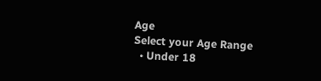Age
Select your Age Range
  • Under 18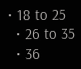• 18 to 25
  • 26 to 35
  • 36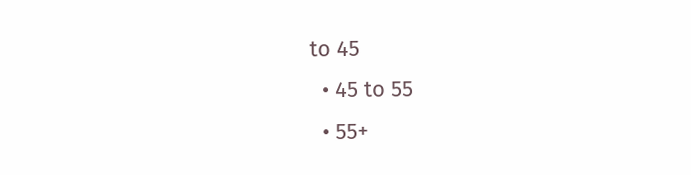to 45
  • 45 to 55
  • 55+